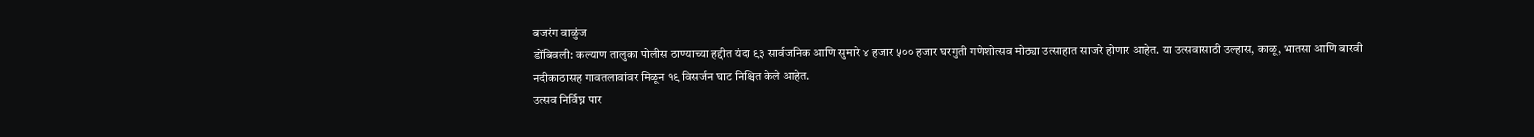बजरंग वाळुंज
डोंबिवली: कल्याण तालुका पोलीस ठाण्याच्या हद्दीत यंदा ९३ सार्वजनिक आणि सुमारे ४ हजार ५०० हजार घरगुती गणेशोत्सव मोठ्या उत्साहात साजरे होणार आहेत. या उत्सवासाठी उल्हास, काळू, भातसा आणि बारवी नदीकाठासह गावतलावांवर मिळून १९ विसर्जन घाट निश्चित केले आहेत.
उत्सव निर्विघ्न पार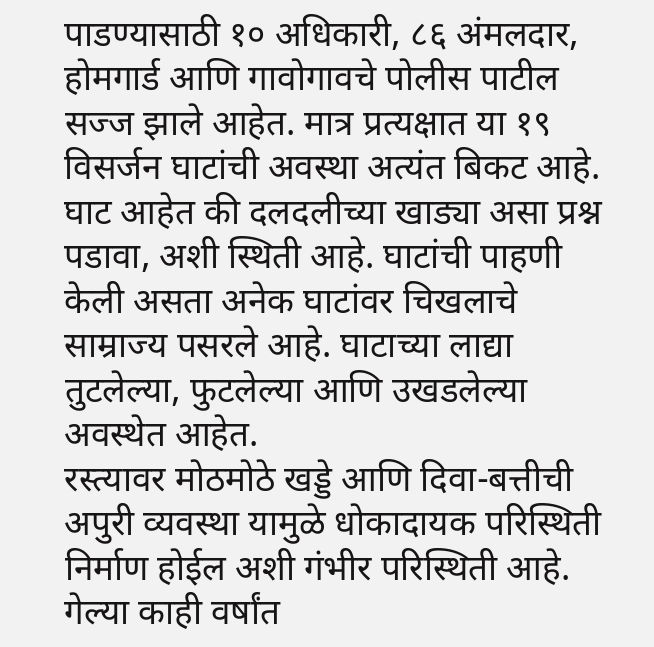पाडण्यासाठी १० अधिकारी, ८६ अंमलदार, होमगार्ड आणि गावोगावचे पोलीस पाटील सज्ज झाले आहेत. मात्र प्रत्यक्षात या १९ विसर्जन घाटांची अवस्था अत्यंत बिकट आहे.
घाट आहेत की दलदलीच्या खाड्या असा प्रश्न पडावा, अशी स्थिती आहे. घाटांची पाहणी केली असता अनेक घाटांवर चिखलाचे साम्राज्य पसरले आहे. घाटाच्या लाद्या तुटलेल्या, फुटलेल्या आणि उखडलेल्या अवस्थेत आहेत.
रस्त्यावर मोठमोठे खड्डे आणि दिवा-बत्तीची अपुरी व्यवस्था यामुळे धोकादायक परिस्थिती निर्माण होईल अशी गंभीर परिस्थिती आहे. गेल्या काही वर्षांत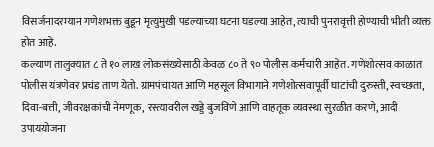विसर्जनादरम्यान गणेशभक्त बुडून मृत्युमुखी पडल्याच्या घटना घडल्या आहेत, त्याची पुनरावृत्ती होण्याची भीती व्यक्त होत आहे.
कल्याण तालुक्यात ८ ते १० लाख लोकसंख्येसाठी केवळ ८० ते ९० पोलीस कर्मचारी आहेत. गणेशोत्सव काळात पोलीस यंत्रणेवर प्रचंड ताण येतो. ग्रामपंचायत आणि महसूल विभागाने गणेशोत्सवापूर्वी घाटांची दुरुस्ती, स्वच्छता, दिवा-बत्ती, जीवरक्षकांची नेमणूक, रस्त्यावरील खड्डे बुजविणे आणि वाहतूक व्यवस्था सुरळीत करणे, आदी उपाययोजना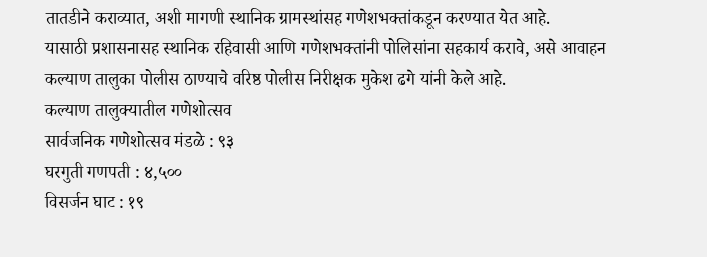तातडीने कराव्यात, अशी मागणी स्थानिक ग्रामस्थांसह गणेशभक्तांकडून करण्यात येत आहे.
यासाठी प्रशासनासह स्थानिक रहिवासी आणि गणेशभक्तांनी पोलिसांना सहकार्य करावे, असे आवाहन कल्याण तालुका पोलीस ठाण्याचे वरिष्ठ पोलीस निरीक्षक मुकेश ढगे यांनी केले आहे.
कल्याण तालुक्यातील गणेशोत्सव
सार्वजनिक गणेशोत्सव मंडळे : ९३
घरगुती गणपती : ४,५००
विसर्जन घाट : १९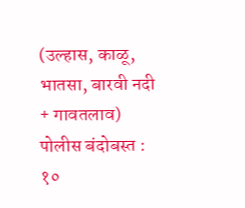(उल्हास, काळू, भातसा, बारवी नदी + गावतलाव)
पोलीस बंदोबस्त : १०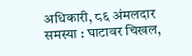अधिकारी, ८६ अंमलदार
समस्या : घाटावर चिखल,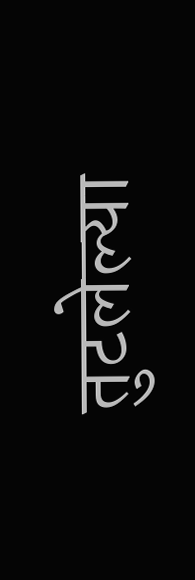तुटलेल्या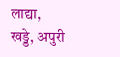लाद्या, खड्डे, अपुरी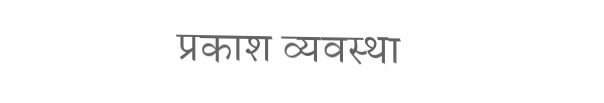प्रकाश व्यवस्था